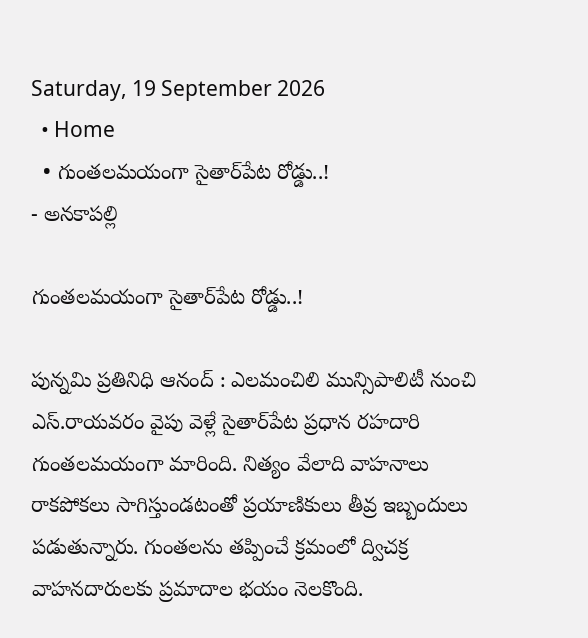Saturday, 19 September 2026
  • Home
  • గుంతలమయంగా సైతార్‌పేట రోడ్డు..!
- అనకాపల్లి

గుంతలమయంగా సైతార్‌పేట రోడ్డు..!

పున్నమి ప్రతినిధి ఆనంద్ : ఎలమంచిలి మున్సిపాలిటీ నుంచి ఎస్.రాయవరం వైపు వెళ్లే సైతార్‌పేట ప్రధాన రహదారి గుంతలమయంగా మారింది. నిత్యం వేలాది వాహనాలు రాకపోకలు సాగిస్తుండటంతో ప్రయాణికులు తీవ్ర ఇబ్బందులు పడుతున్నారు. గుంతలను తప్పించే క్రమంలో ద్విచక్ర వాహనదారులకు ప్రమాదాల భయం నెలకొంది.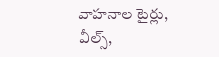వాహనాల టైర్లు, వీల్స్,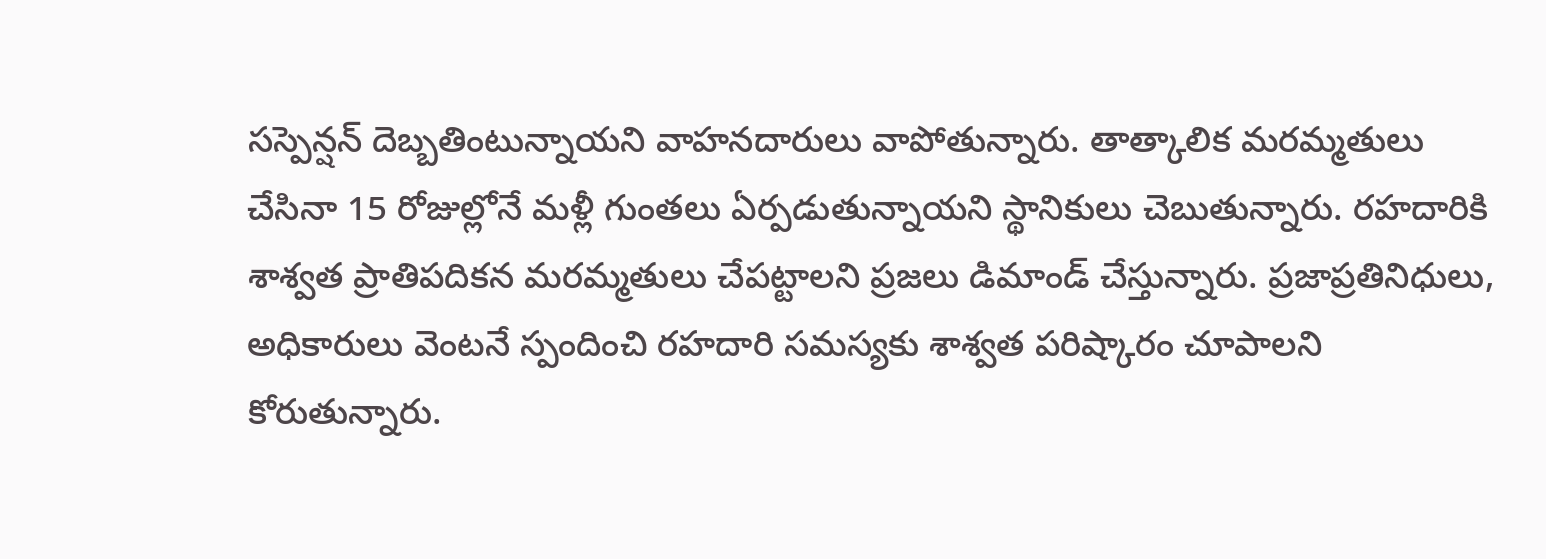సస్పెన్షన్ దెబ్బతింటున్నాయని వాహనదారులు వాపోతున్నారు. తాత్కాలిక మరమ్మతులు చేసినా 15 రోజుల్లోనే మళ్లీ గుంతలు ఏర్పడుతున్నాయని స్థానికులు చెబుతున్నారు. రహదారికి శాశ్వత ప్రాతిపదికన మరమ్మతులు చేపట్టాలని ప్రజలు డిమాండ్ చేస్తున్నారు. ప్రజాప్రతినిధులు, అధికారులు వెంటనే స్పందించి రహదారి సమస్యకు శాశ్వత పరిష్కారం చూపాలని కోరుతున్నారు.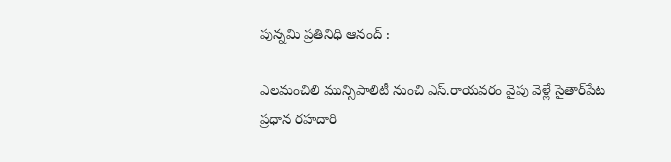పున్నమి ప్రతినిధి ఆనంద్ :

ఎలమంచిలి మున్సిపాలిటీ నుంచి ఎస్.రాయవరం వైపు వెళ్లే సైతార్‌పేట ప్రధాన రహదారి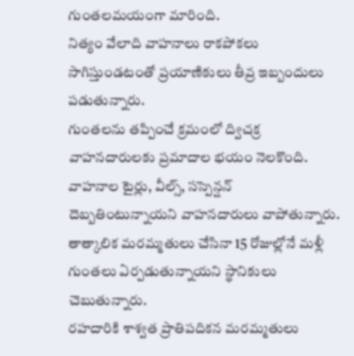గుంతలమయంగా మారింది.
నిత్యం వేలాది వాహనాలు రాకపోకలు సాగిస్తుండటంతో ప్రయాణికులు తీవ్ర ఇబ్బందులు పడుతున్నారు.
గుంతలను తప్పించే క్రమంలో ద్విచక్ర వాహనదారులకు ప్రమాదాల భయం నెలకొంది.
వాహనాల టైర్లు, వీల్స్, సస్పెన్షన్ దెబ్బతింటున్నాయని వాహనదారులు వాపోతున్నారు.
తాత్కాలిక మరమ్మతులు చేసినా 15 రోజుల్లోనే మళ్లీ గుంతలు ఏర్పడుతున్నాయని స్థానికులు చెబుతున్నారు.
రహదారికి శాశ్వత ప్రాతిపదికన మరమ్మతులు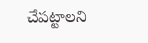చేపట్టాలని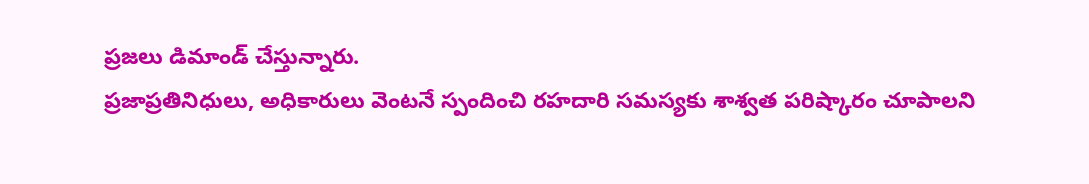ప్రజలు డిమాండ్ చేస్తున్నారు.
ప్రజాప్రతినిధులు, అధికారులు వెంటనే స్పందించి రహదారి సమస్యకు శాశ్వత పరిష్కారం చూపాలని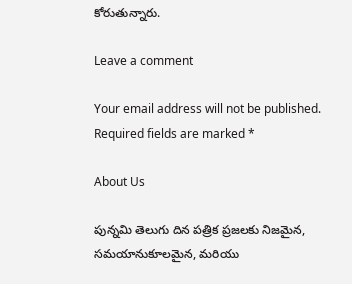కోరుతున్నారు.

Leave a comment

Your email address will not be published. Required fields are marked *

About Us

పున్నమి తెలుగు దిన పత్రిక ప్రజలకు నిజమైన, సమయానుకూలమైన, మరియు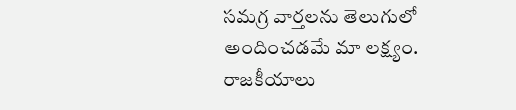సమగ్ర వార్తలను తెలుగులో అందించడమే మా లక్ష్యం.
రాజకీయాలు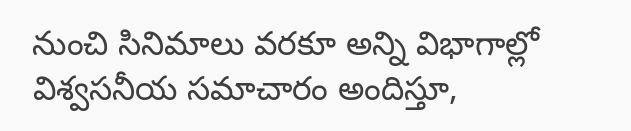నుంచి సినిమాలు వరకూ అన్ని విభాగాల్లో విశ్వసనీయ సమాచారం అందిస్తూ,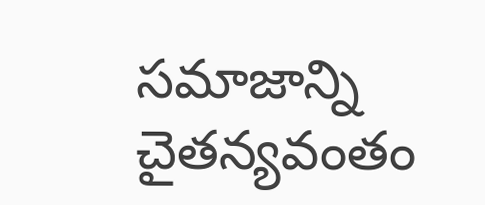సమాజాన్ని చైతన్యవంతం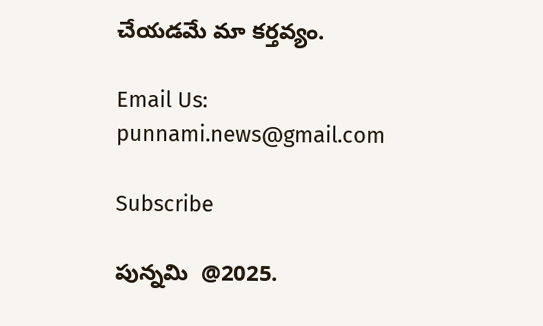చేయడమే మా కర్తవ్యం.

Email Us: punnami.news@gmail.com

Subscribe

పున్నమి  @2025.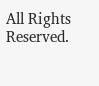All Rights Reserved.